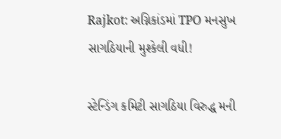Rajkot: અગ્નિકાંડમાં TPO મનસુખ સાગઠિયાની મુશ્કેલી વધી!

સ્ટેન્ડિંગ કમિટી સાગઠિયા વિરુદ્ધ મની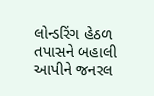લોન્ડરિંગ હેઠળ તપાસને બહાલી આપીને જનરલ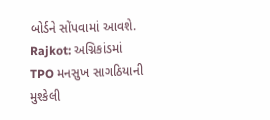બોર્ડને સોંપવામાં આવશે.
Rajkot: અગ્નિકાંડમાં TPO મનસુખ સાગઠિયાની મુશ્કેલી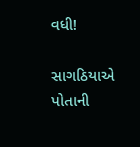વધી!

સાગઠિયાએ પોતાની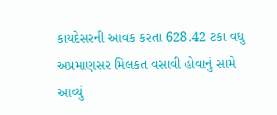કાયદેસરની આવક કરતા 628.42 ટકા વધુ અપ્રમાણસર મિલકત વસાવી હોવાનું સામે આવ્યું